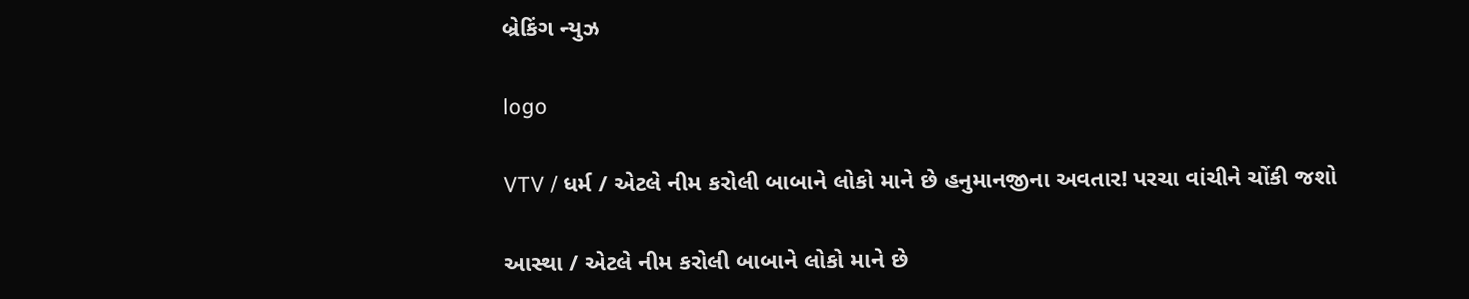બ્રેકિંગ ન્યુઝ

logo

VTV / ધર્મ / એટલે નીમ કરોલી બાબાને લોકો માને છે હનુમાનજીના અવતાર! પરચા વાંચીને ચોંકી જશો

આસ્થા / એટલે નીમ કરોલી બાબાને લોકો માને છે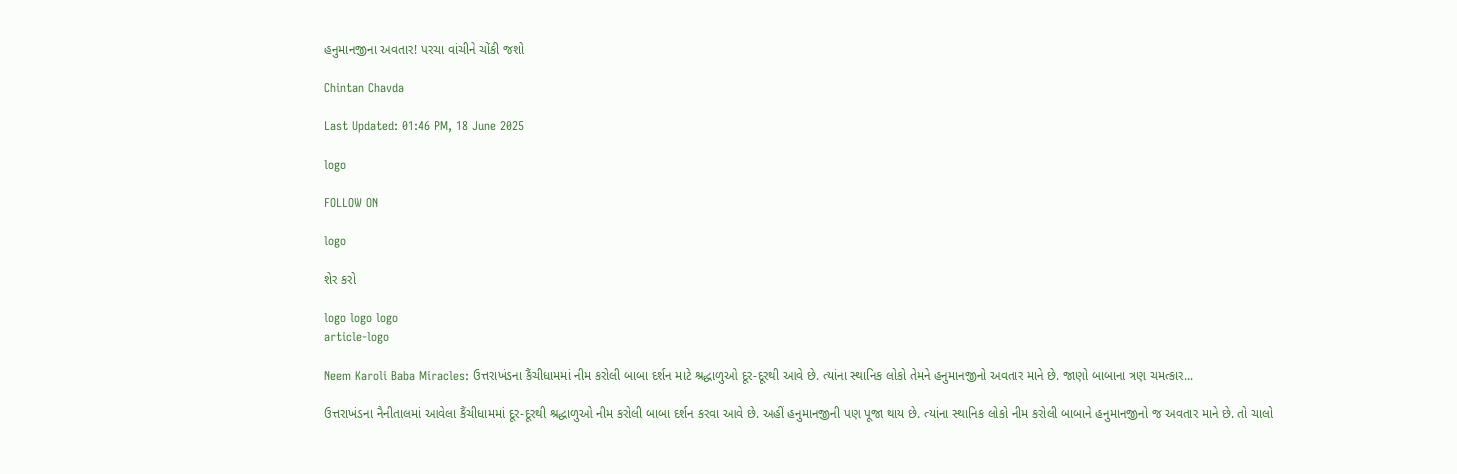હનુમાનજીના અવતાર! પરચા વાંચીને ચોંકી જશો

Chintan Chavda

Last Updated: 01:46 PM, 18 June 2025

logo

FOLLOW ON

logo

શેર કરો

logo logo logo
article-logo

Neem Karoli Baba Miracles: ઉત્તરાખંડના કૈંચીધામમાં નીમ કરોલી બાબા દર્શન માટે શ્રદ્ધાળુઓ દૂર-દૂરથી આવે છે. ત્યાંના સ્થાનિક લોકો તેમને હનુમાનજીનો અવતાર માને છે. જાણો બાબાના ત્રણ ચમત્કાર...

ઉત્તરાખંડના નૈનીતાલમાં આવેલા કૈંચીધામમાં દૂર-દૂરથી શ્રદ્ધાળુઓ નીમ કરોલી બાબા દર્શન કરવા આવે છે. અહીં હનુમાનજીની પણ પૂજા થાય છે. ત્યાંના સ્થાનિક લોકો નીમ કરોલી બાબાને હનુમાનજીનો જ અવતાર માને છે. તો ચાલો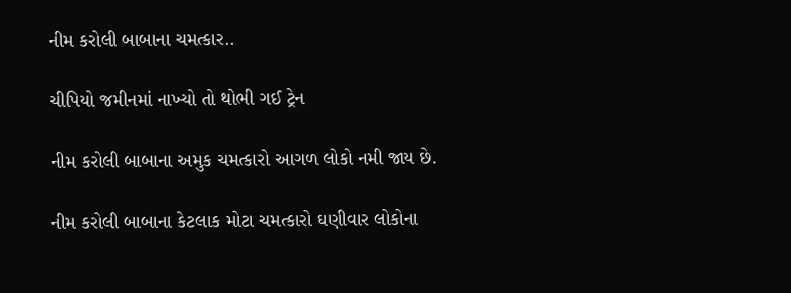નીમ કરોલી બાબાના ચમત્કાર..

ચીપિયો જમીનમાં નાખ્યો તો થોભી ગઈ ટ્રેન

નીમ કરોલી બાબાના અમુક ચમત્કારો આગળ લોકો નમી જાય છે.

નીમ કરોલી બાબાના કેટલાક મોટા ચમત્કારો ઘણીવાર લોકોના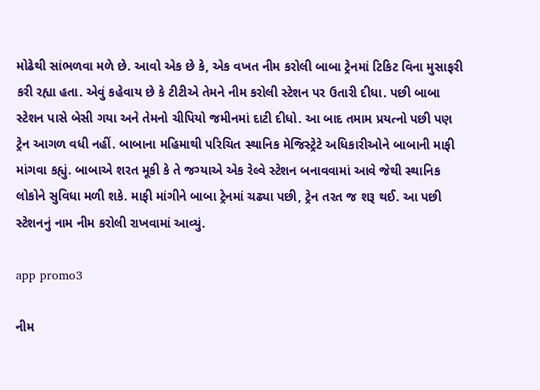મોઢેથી સાંભળવા મળે છે. આવો એક છે કે, એક વખત નીમ કરોલી બાબા ટ્રેનમાં ટિકિટ વિના મુસાફરી કરી રહ્યા હતા. એવું કહેવાય છે કે ટીટીએ તેમને નીમ કરોલી સ્ટેશન પર ઉતારી દીધા. પછી બાબા સ્ટેશન પાસે બેસી ગયા અને તેમનો ચીપિયો જમીનમાં દાટી દીધો. આ બાદ તમામ પ્રયત્નો પછી પણ ટ્રેન આગળ વધી નહીં. બાબાના મહિમાથી પરિચિત સ્થાનિક મેજિસ્ટ્રેટે અધિકારીઓને બાબાની માફી માંગવા કહ્યું. બાબાએ શરત મૂકી કે તે જગ્યાએ એક રેલ્વે સ્ટેશન બનાવવામાં આવે જેથી સ્થાનિક લોકોને સુવિધા મળી શકે. માફી માંગીને બાબા ટ્રેનમાં ચઢ્યા પછી, ટ્રેન તરત જ શરૂ થઈ. આ પછી સ્ટેશનનું નામ નીમ કરોલી રાખવામાં આવ્યું.

app promo3

નીમ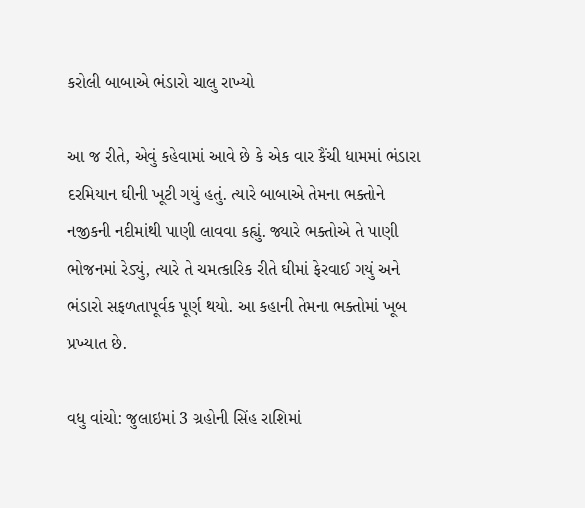કરોલી બાબાએ ભંડારો ચાલુ રાખ્યો

આ જ રીતે, એવું કહેવામાં આવે છે કે એક વાર કૈંચી ધામમાં ભંડારા દરમિયાન ઘીની ખૂટી ગયું હતું. ત્યારે બાબાએ તેમના ભક્તોને નજીકની નદીમાંથી પાણી લાવવા કહ્યું. જ્યારે ભક્તોએ તે પાણી ભોજનમાં રેડ્યું, ત્યારે તે ચમત્કારિક રીતે ઘીમાં ફેરવાઈ ગયું અને ભંડારો સફળતાપૂર્વક પૂર્ણ થયો. આ કહાની તેમના ભક્તોમાં ખૂબ પ્રખ્યાત છે.

વધુ વાંચો: જુલાઇમાં 3 ગ્રહોની સિંહ રાશિમાં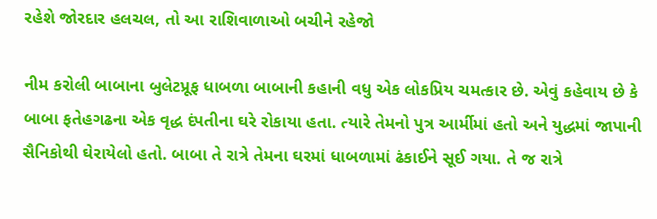રહેશે જોરદાર હલચલ, તો આ રાશિવાળાઓ બચીને રહેજો

નીમ કરોલી બાબાના બુલેટપ્રૂફ ધાબળા બાબાની કહાની વધુ એક લોકપ્રિય ચમત્કાર છે. એવું કહેવાય છે કે બાબા ફતેહગઢના એક વૃદ્ધ દંપતીના ઘરે રોકાયા હતા. ત્યારે તેમનો પુત્ર આર્મીમાં હતો અને યુદ્ધમાં જાપાની સૈનિકોથી ઘેરાયેલો હતો. બાબા તે રાત્રે તેમના ઘરમાં ધાબળામાં ઢંકાઈને સૂઈ ગયા. તે જ રાત્રે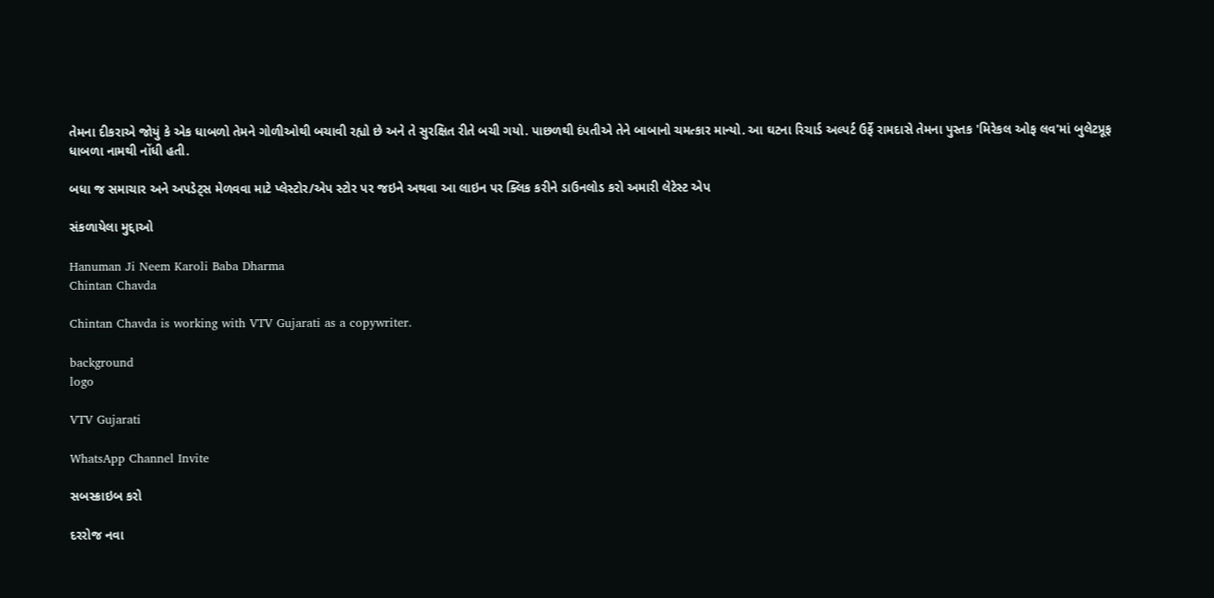તેમના દીકરાએ જોયું કે એક ધાબળો તેમને ગોળીઓથી બચાવી રહ્યો છે અને તે સુરક્ષિત રીતે બચી ગયો. પાછળથી દંપતીએ તેને બાબાનો ચમત્કાર માન્યો. આ ઘટના રિચાર્ડ અલ્પર્ટ ઉર્ફે રામદાસે તેમના પુસ્તક 'મિરેકલ ઓફ લવ'માં બુલેટપ્રૂફ ધાબળા નામથી નોંધી હતી.

બધા જ સમાચાર અને અપડેટ્સ મેળવવા માટે પ્લેસ્ટોર/એપ સ્ટોર પર જઇને અથવા આ લાઇન પર ક્લિક કરીને ડાઉનલોડ કરો અમારી લેટેસ્ટ એપ

સંકળાયેલા મુદ્દાઓ

Hanuman Ji Neem Karoli Baba Dharma
Chintan Chavda

Chintan Chavda is working with VTV Gujarati as a copywriter.

background
logo

VTV Gujarati

WhatsApp Channel Invite

સબસ્ક્રાઇબ કરો

દરરોજ નવા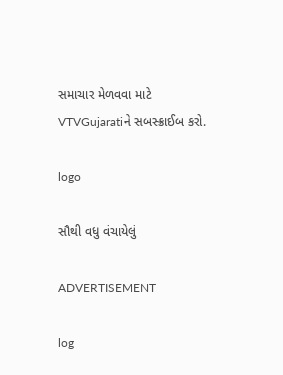સમાચાર મેળવવા માટે VTVGujaratiને સબસ્ક્રાઈબ કરો.

logo

સૌથી વધુ વંચાયેલું

ADVERTISEMENT

log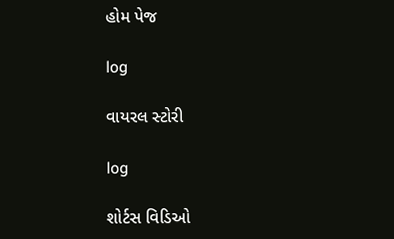હોમ પેજ

log

વાયરલ સ્ટોરી

log

શોર્ટસ વિડિઓ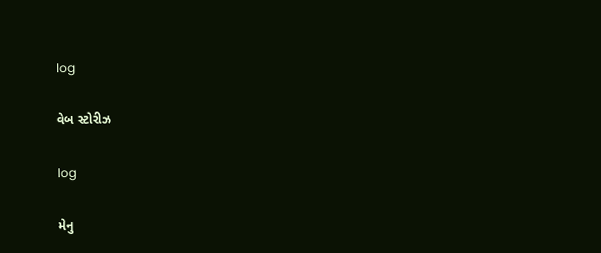log

વેબ સ્ટોરીઝ

log

મેનુ